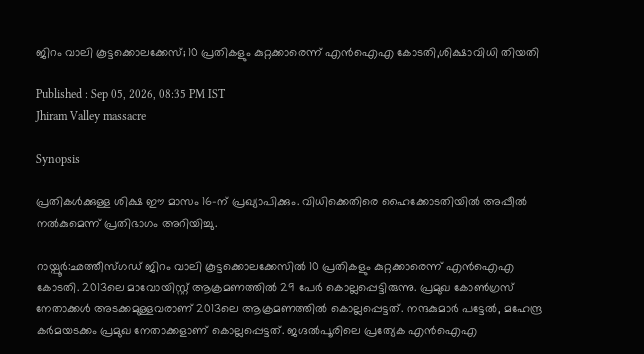ജിറം വാലി കൂട്ടക്കൊലക്കേസ്; 10 പ്രതികളും കുറ്റക്കാരെന്ന് എൻഐഎ കോടതി,ശിക്ഷാവിധി തിയതി

Published : Sep 05, 2026, 08:35 PM IST
Jhiram Valley massacre

Synopsis

പ്രതികൾക്കുള്ള ശിക്ഷ ഈ മാസം 16-ന് പ്രഖ്യാപിക്കും. വിധിക്കെതിരെ ഹൈക്കോടതിയിൽ അപ്പീൽ നൽകുമെന്ന് പ്രതിഭാഗം അറിയിച്ചു.

റായ്പൂർ:ഛത്തീസ്ഗഡ് ജിറം വാലി കൂട്ടക്കൊലക്കേസിൽ 10 പ്രതികളും കുറ്റക്കാരെന്ന് എൻഐഎ കോടതി. 2013ലെ മാവോയിസ്റ്റ് ആക്രമണത്തിൽ 29 പേർ കൊല്ലപ്പെട്ടിരുന്നു. പ്രമുഖ കോൺഗ്രസ് നേതാക്കൾ അടക്കമുള്ളവരാണ് 2013ലെ ആക്രമണത്തിൽ കൊല്ലപ്പെട്ടത്. നന്ദകുമാർ പട്ടേൽ, മഹേന്ദ്ര കർമയടക്കം പ്രമുഖ നേതാക്കളാണ് കൊല്ലപ്പെട്ടത്. ജഗ്ദൽപൂരിലെ പ്രത്യേക എൻഐഎ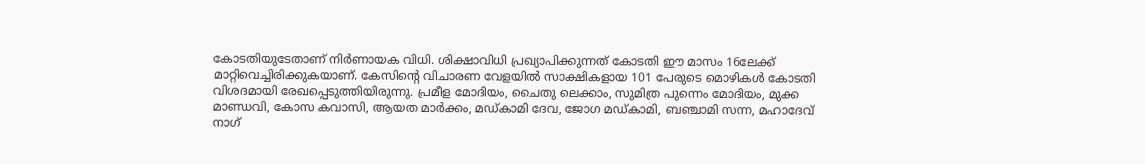കോടതിയുടേതാണ് നിർണായക വിധി. ശിക്ഷാവിധി പ്രഖ്യാപിക്കുന്നത് കോടതി ഈ മാസം 16ലേക്ക് മാറ്റിവെച്ചിരിക്കുകയാണ്. കേസിന്റെ വിചാരണ വേളയിൽ സാക്ഷികളായ 101 പേരുടെ മൊഴികൾ കോടതി വിശദമായി രേഖപ്പെടുത്തിയിരുന്നു. പ്രമീള മോദിയം, ചൈതു ലെക്കാം, സുമിത്ര പുന്നെം മോദിയം, മുക്ക മാണ്ഡവി, കോസ കവാസി, ആയത മാർക്കം, മഡ്കാമി ദേവ, ജോഗ മഡ്കാമി, ബഞ്ചാമി സന്ന, മഹാദേവ് നാഗ്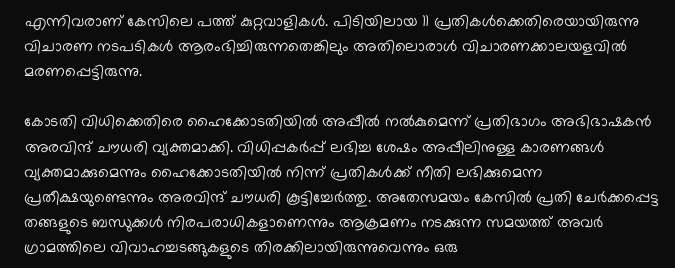എന്നിവരാണ് കേസിലെ പത്ത് കുറ്റവാളികൾ. പിടിയിലായ 11 പ്രതികൾക്കെതിരെയായിരുന്നു വിചാരണ നടപടികൾ ആരംഭിച്ചിരുന്നതെങ്കിലും അതിലൊരാൾ വിചാരണക്കാലയളവിൽ മരണപ്പെട്ടിരുന്നു.

കോടതി വിധിക്കെതിരെ ഹൈക്കോടതിയിൽ അപ്പീൽ നൽകുമെന്ന് പ്രതിഭാഗം അഭിഭാഷകൻ അരവിന്ദ് ചൗധരി വ്യക്തമാക്കി. വിധിപ്പകർപ്പ് ലഭിച്ച ശേഷം അപ്പീലിനുള്ള കാരണങ്ങൾ വ്യക്തമാക്കുമെന്നും ഹൈക്കോടതിയിൽ നിന്ന് പ്രതികൾക്ക് നീതി ലഭിക്കുമെന്ന പ്രതീക്ഷയുണ്ടെന്നും അരവിന്ദ് ചൗധരി കൂട്ടിച്ചേർത്തു. അതേസമയം കേസിൽ പ്രതി ചേർക്കപ്പെട്ട തങ്ങളുടെ ബന്ധുക്കൾ നിരപരാധികളാണെന്നും ആക്രമണം നടക്കുന്ന സമയത്ത് അവർ ഗ്രാമത്തിലെ വിവാഹച്ചടങ്ങുകളുടെ തിരക്കിലായിരുന്നുവെന്നും ഒരു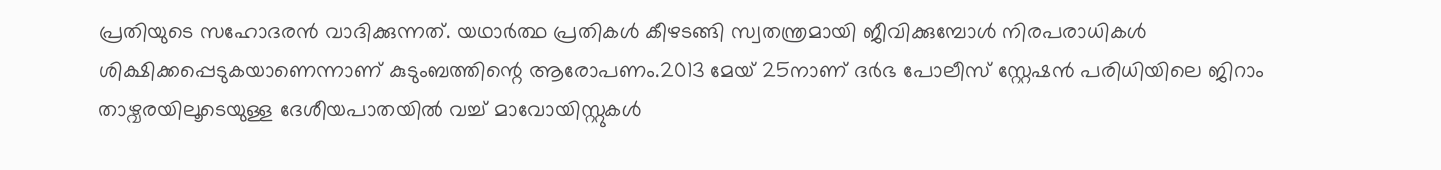പ്രതിയുടെ സഹോദരൻ വാദിക്കുന്നത്. യഥാർത്ഥ പ്രതികൾ കീഴടങ്ങി സ്വതന്ത്രമായി ജീവിക്കുമ്പോൾ നിരപരാധികൾ ശിക്ഷിക്കപ്പെടുകയാണെന്നാണ് കുടുംബത്തിന്റെ ആരോപണം.2013 മേയ് 25നാണ് ദർഭ പോലീസ് സ്റ്റേഷൻ പരിധിയിലെ ജിറാം താഴ്വരയിലൂടെയുള്ള ദേശീയപാതയിൽ വച്ച് മാവോയിസ്റ്റുകൾ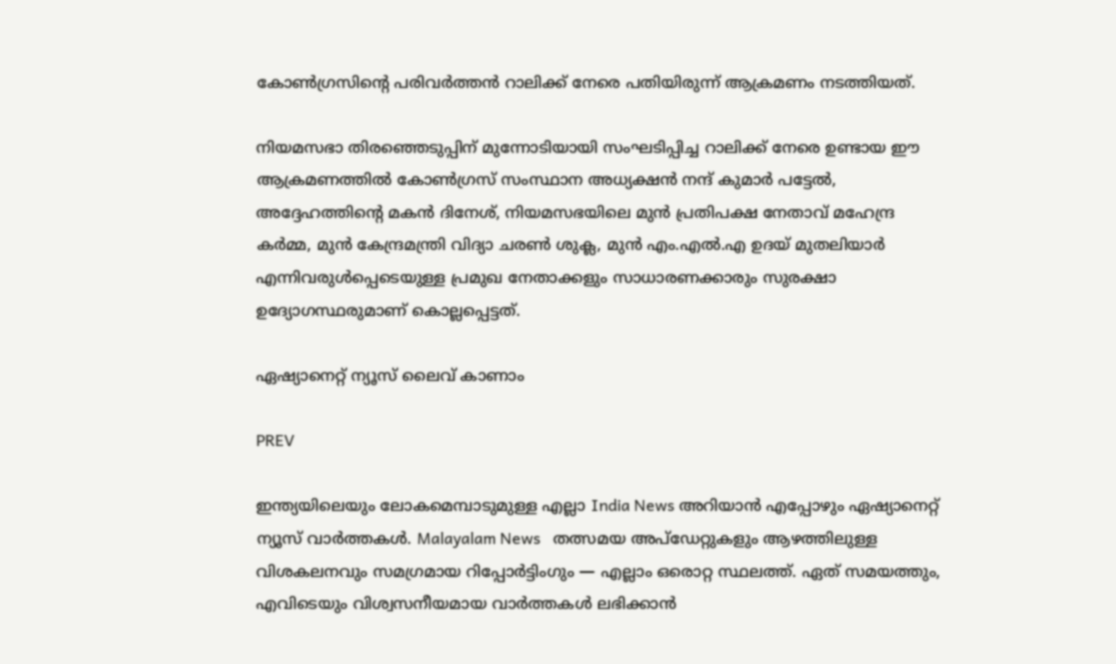കോൺഗ്രസിന്റെ പരിവർത്തൻ റാലിക്ക് നേരെ പതിയിരുന്ന് ആക്രമണം നടത്തിയത്.

നിയമസഭാ തിരഞ്ഞെടുപ്പിന് മുന്നോടിയായി സംഘടിപ്പിച്ച റാലിക്ക് നേരെ ഉണ്ടായ ഈ ആക്രമണത്തിൽ കോൺഗ്രസ് സംസ്ഥാന അധ്യക്ഷൻ നന്ദ് കുമാർ പട്ടേൽ, അദ്ദേഹത്തിന്റെ മകൻ ദിനേശ്, നിയമസഭയിലെ മുൻ പ്രതിപക്ഷ നേതാവ് മഹേന്ദ്ര കർമ്മ, മുൻ കേന്ദ്രമന്ത്രി വിദ്യാ ചരൺ ശുക്ല, മുൻ എം.എൽ.എ ഉദയ് മുതലിയാർ എന്നിവരുൾപ്പെടെയുള്ള പ്രമുഖ നേതാക്കളും സാധാരണക്കാരും സുരക്ഷാ ഉദ്യോഗസ്ഥരുമാണ് കൊല്ലപ്പെട്ടത്.

ഏഷ്യാനെറ്റ് ന്യൂസ് ലൈവ് കാണാം

PREV

ഇന്ത്യയിലെയും ലോകമെമ്പാടുമുള്ള എല്ലാ India News അറിയാൻ എപ്പോഴും ഏഷ്യാനെറ്റ് ന്യൂസ് വാർത്തകൾ. Malayalam News   തത്സമയ അപ്‌ഡേറ്റുകളും ആഴത്തിലുള്ള വിശകലനവും സമഗ്രമായ റിപ്പോർട്ടിംഗും — എല്ലാം ഒരൊറ്റ സ്ഥലത്ത്. ഏത് സമയത്തും, എവിടെയും വിശ്വസനീയമായ വാർത്തകൾ ലഭിക്കാൻ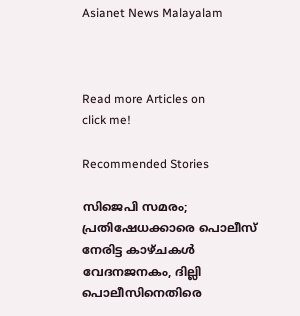Asianet News Malayalam



Read more Articles on
click me!

Recommended Stories

സിജെപി സമരം; പ്രതിഷേധക്കാരെ പൊലീസ് നേരിട്ട കാഴ്ചകൾ വേദനജനകം, ദില്ലി പൊലീസിനെതിരെ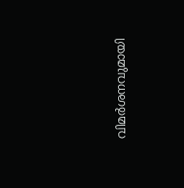വിമർശനവുമായി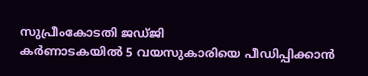സുപ്രീംകോടതി ജഡ്ജി
കർണാടകയിൽ 5 വയസുകാരിയെ പീഡിപ്പിക്കാൻ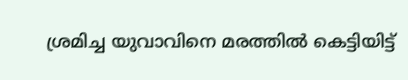ശ്രമിച്ച യുവാവിനെ മരത്തിൽ കെട്ടിയിട്ട്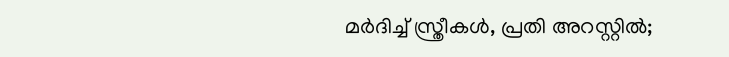മർദിച്ച് സ്ത്രീകൾ, പ്രതി അറസ്റ്റിൽ;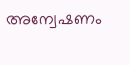അന്വേഷണം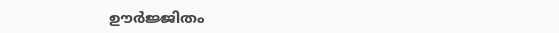ഊർജ്ജിതം